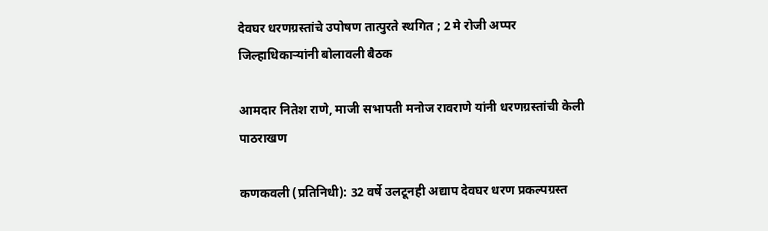देवघर धरणग्रस्तांचे उपोषण तात्पुरते स्थगित ; 2 मे रोजी अप्पर जिल्हाधिकाऱ्यांनी बोलावली बैठक

आमदार नितेश राणे, माजी सभापती मनोज रावराणे यांनी धरणग्रस्तांची केली पाठराखण

कणकवली (प्रतिनिधी): 32 वर्षे उलटूनही अद्याप देवघर धरण प्रकल्पग्रस्त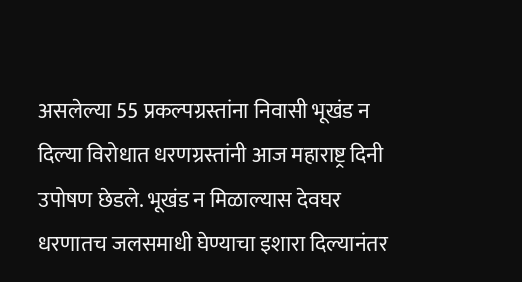असलेल्या 55 प्रकल्पग्रस्तांना निवासी भूखंड न दिल्या विरोधात धरणग्रस्तांनी आज महाराष्ट्र दिनी उपोषण छेडले. भूखंड न मिळाल्यास देवघर धरणातच जलसमाधी घेण्याचा इशारा दिल्यानंतर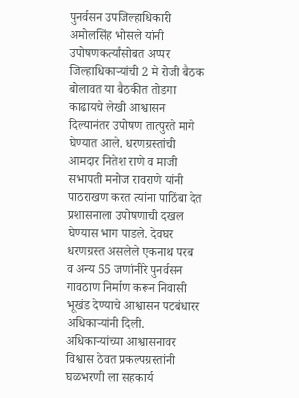पुनर्वसन उपजिल्हाधिकारी अमोलसिंह भोसले यांनी उपोषणकर्त्यांसोबत अप्पर जिल्हाधिकाऱ्यांची 2 मे रोजी बैठक बोलावत या बैठकीत तोडगा काढायचे लेखी आश्वासन दिल्यानंतर उपोषण तात्पुरते मागे घेण्यात आले. धरणग्रस्तांची आमदार नितेश राणे व माजी सभापती मनोज रावराणे यांनी पाठराखण करत त्यांना पाठिंबा देत प्रशासनाला उपोषणाची दखल घेण्यास भाग पाडले. देवघर धरणग्रस्त असलेले एकनाथ परब व अन्य 55 जणांनीरे पुनर्वसन गावठाण निर्माण करून निवासी भूखंड देण्याचे आश्वासन पटबंधारर अधिकाऱ्यांनी दिली. अधिकाऱ्यांच्या आश्वासनावर विश्वास ठेवत प्रकल्पग्रस्तांनी घळभरणी ला सहकार्य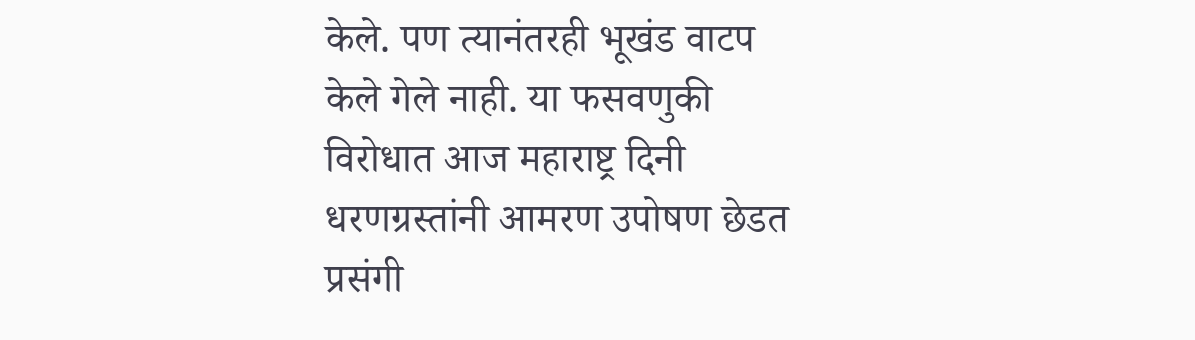केले. पण त्यानंतरही भूखंड वाटप केले गेले नाही. या फसवणुकी विरोधात आज महाराष्ट्र दिनी धरणग्रस्तांनी आमरण उपोषण छेडत प्रसंगी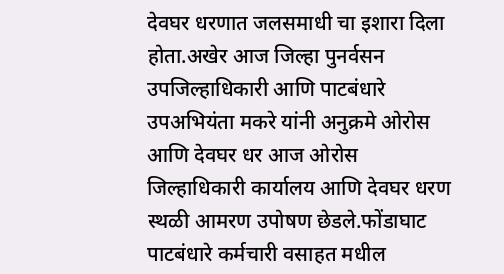देवघर धरणात जलसमाधी चा इशारा दिला होता.अखेर आज जिल्हा पुनर्वसन उपजिल्हाधिकारी आणि पाटबंधारे उपअभियंता मकरे यांनी अनुक्रमे ओरोस आणि देवघर धर आज ओरोस जिल्हाधिकारी कार्यालय आणि देवघर धरण स्थळी आमरण उपोषण छेडले.फोंडाघाट पाटबंधारे कर्मचारी वसाहत मधील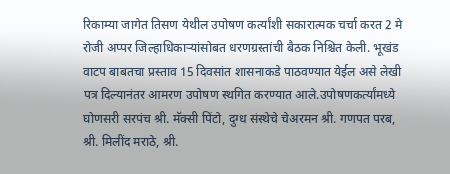रिकाम्या जागेत तिसण येथील उपोषण कर्त्यांशी सकारात्मक चर्चा करत 2 मे रोजी अप्पर जिल्हाधिकाऱ्यांसोबत धरणग्रस्तांची बैठक निश्चित केली. भूखंड वाटप बाबतचा प्रस्ताव 15 दिवसांत शासनाकडे पाठवण्यात येईल असे लेखी पत्र दिल्यानंतर आमरण उपोषण स्थगित करण्यात आले.उपोषणकर्त्यांमध्ये घोणसरी सरपंच श्री. मॅक्सी पिंटो, दुग्ध संस्थेचे चेअरमन श्री. गणपत परब, श्री. मिलींद मराठे, श्री.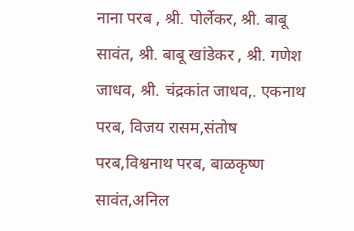नाना परब , श्री. पोर्लेकर, श्री. बाबू सावंत, श्री. बाबू खांडेकर , श्री. गणेश जाधव, श्री. चंद्रकांत जाधव,. एकनाथ परब, विजय रासम,संतोष परब,विश्वनाथ परब, बाळकृष्ण सावंत,अनिल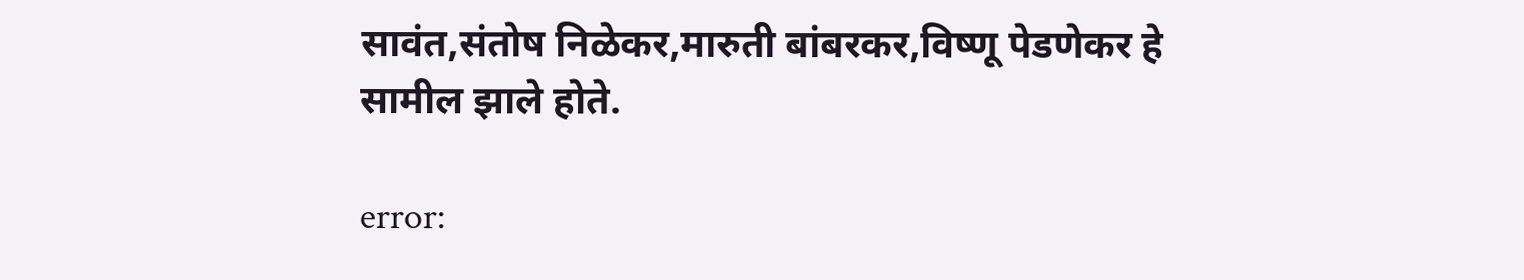सावंत,संतोष निळेकर,मारुती बांबरकर,विष्णू पेडणेकर हे सामील झाले होते.

error: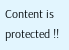Content is protected !!